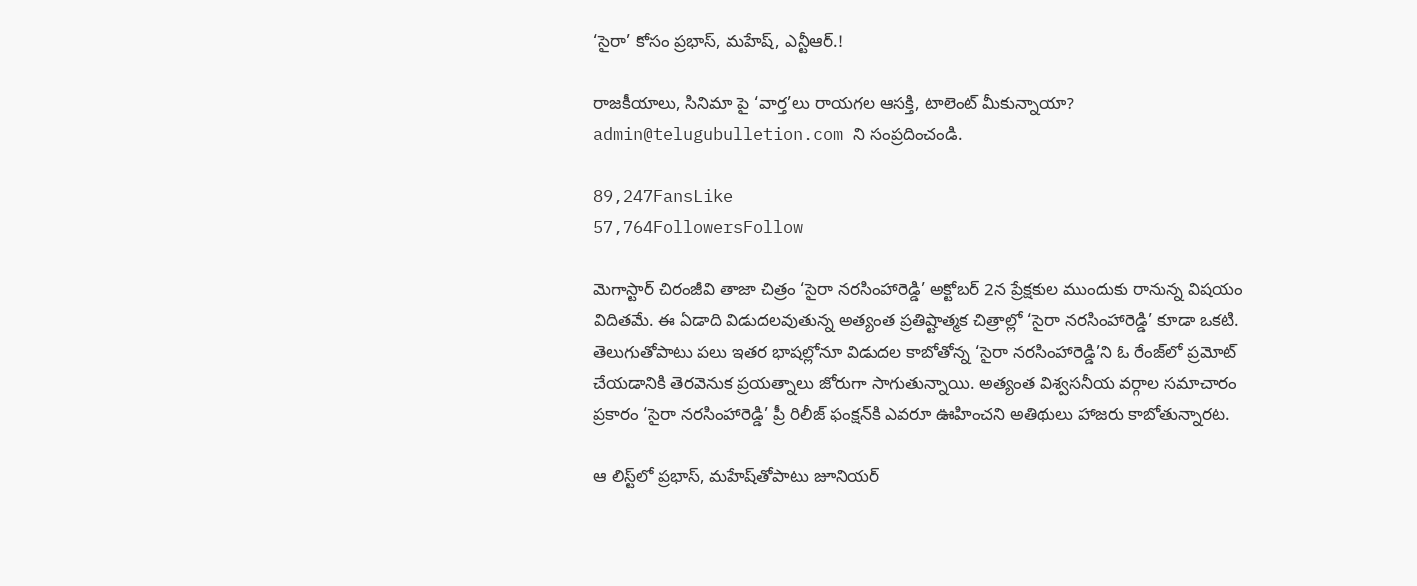‘సైరా’ కోసం ప్రభాస్‌, మహేష్‌, ఎన్టీఆర్‌.!

రాజకీయాలు, సినిమా పై ‘వార్త’లు రాయగల ఆసక్తి, టాలెంట్ మీకున్నాయా? admin@telugubulletion.com ని సంప్రదించండి.

89,247FansLike
57,764FollowersFollow

మెగాస్టార్‌ చిరంజీవి తాజా చిత్రం ‘సైరా నరసింహారెడ్డి’ అక్టోబర్‌ 2న ప్రేక్షకుల ముందుకు రానున్న విషయం విదితమే. ఈ ఏడాది విడుదలవుతున్న అత్యంత ప్రతిష్టాత్మక చిత్రాల్లో ‘సైరా నరసింహారెడ్డి’ కూడా ఒకటి. తెలుగుతోపాటు పలు ఇతర భాషల్లోనూ విడుదల కాబోతోన్న ‘సైరా నరసింహారెడ్డి’ని ఓ రేంజ్‌లో ప్రమోట్‌ చేయడానికి తెరవెనుక ప్రయత్నాలు జోరుగా సాగుతున్నాయి. అత్యంత విశ్వసనీయ వర్గాల సమాచారం ప్రకారం ‘సైరా నరసింహారెడ్డి’ ప్రీ రిలీజ్‌ ఫంక్షన్‌కి ఎవరూ ఊహించని అతిథులు హాజరు కాబోతున్నారట.

ఆ లిస్ట్‌లో ప్రభాస్‌, మహేష్‌తోపాటు జూనియర్‌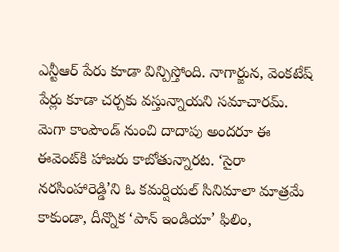ఎన్టీఆర్‌ పేరు కూడా విన్పిస్తోంది. నాగార్జున, వెంకటేష్‌ పేర్లు కూడా చర్చకు వస్తున్నాయని సమాచారమ్‌. మెగా కాంపౌండ్‌ నుంచి దాదాపు అందరూ ఈ ఈవెంట్‌కి హాజరు కాబోతున్నారట. ‘సైరా నరసింహారెడ్డి’ని ఓ కమర్షియల్‌ సినిమాలా మాత్రమే కాకుండా, దీన్నొక ‘పాన్‌ ఇండియా’ ఫిలిం,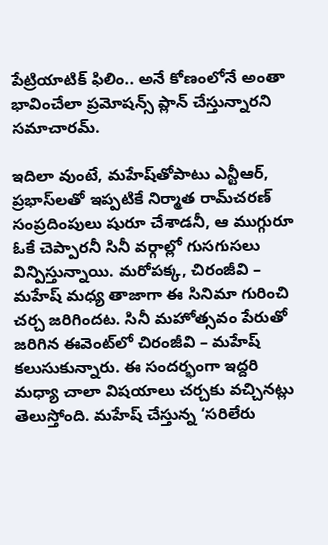పేట్రియాటిక్‌ ఫిలిం.. అనే కోణంలోనే అంతా భావించేలా ప్రమోషన్స్‌ ప్లాన్‌ చేస్తున్నారని సమాచారమ్‌.

ఇదిలా వుంటే, మహేష్‌తోపాటు ఎన్టీఆర్‌, ప్రభాస్‌లతో ఇప్పటికే నిర్మాత రామ్‌చరణ్‌ సంప్రదింపులు షురూ చేశాడనీ, ఆ ముగ్గురూ ఓకే చెప్పారనీ సినీ వర్గాల్లో గుసగుసలు విన్పిస్తున్నాయి. మరోపక్క, చిరంజీవి – మహేష్‌ మధ్య తాజాగా ఈ సినిమా గురించి చర్చ జరిగిందట. సినీ మహోత్సవం పేరుతో జరిగిన ఈవెంట్‌లో చిరంజీవి – మహేష్‌ కలుసుకున్నారు. ఈ సందర్భంగా ఇద్దరి మధ్యా చాలా విషయాలు చర్చకు వచ్చినట్లు తెలుస్తోంది. మహేష్‌ చేస్తున్న ‘సరిలేరు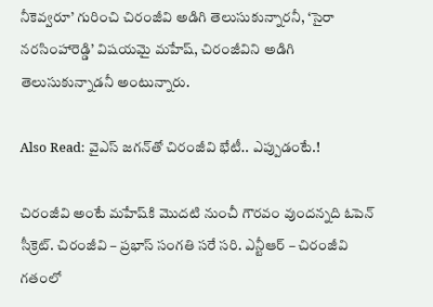నీకెవ్వరూ’ గురించి చిరంజీవి అడిగి తెలుసుకున్నారనీ, ‘సైరా నరసింహారెడ్డి’ విషయమై మహేష్‌, చిరంజీవిని అడిగి తెలుసుకున్నాడనీ అంటున్నారు.

Also Read: వైఎస్‌ జగన్‌తో చిరంజీవి భేటీ.. ఎప్పుడంటే.!

చిరంజీవి అంటే మహేష్‌కి మొదటి నుంచీ గౌరవం వుందన్నది ఓపెన్‌ సీక్రెట్‌. చిరంజీవి – ప్రభాస్‌ సంగతి సరే సరి. ఎన్టీఆర్‌ – చిరంజీవి గతంలో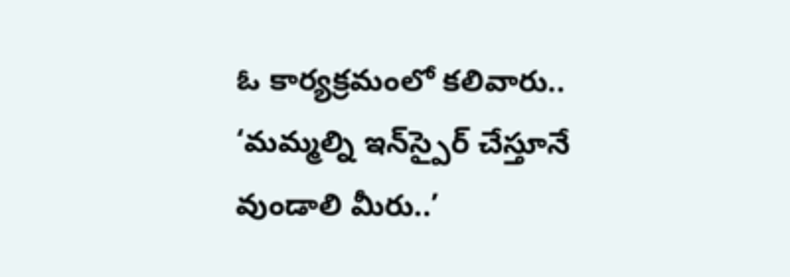ఓ కార్యక్రమంలో కలివారు.. ‘మమ్మల్ని ఇన్‌స్పైర్‌ చేస్తూనే వుండాలి మీరు..’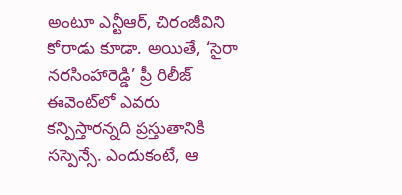అంటూ ఎన్టీఆర్‌, చిరంజీవిని కోరాడు కూడా. అయితే, ‘సైరా నరసింహారెడ్డి’ ప్రీ రిలీజ్‌ ఈవెంట్‌లో ఎవరు కన్పిస్తారన్నది ప్రస్తుతానికి సస్పెన్సే. ఎందుకంటే, ఆ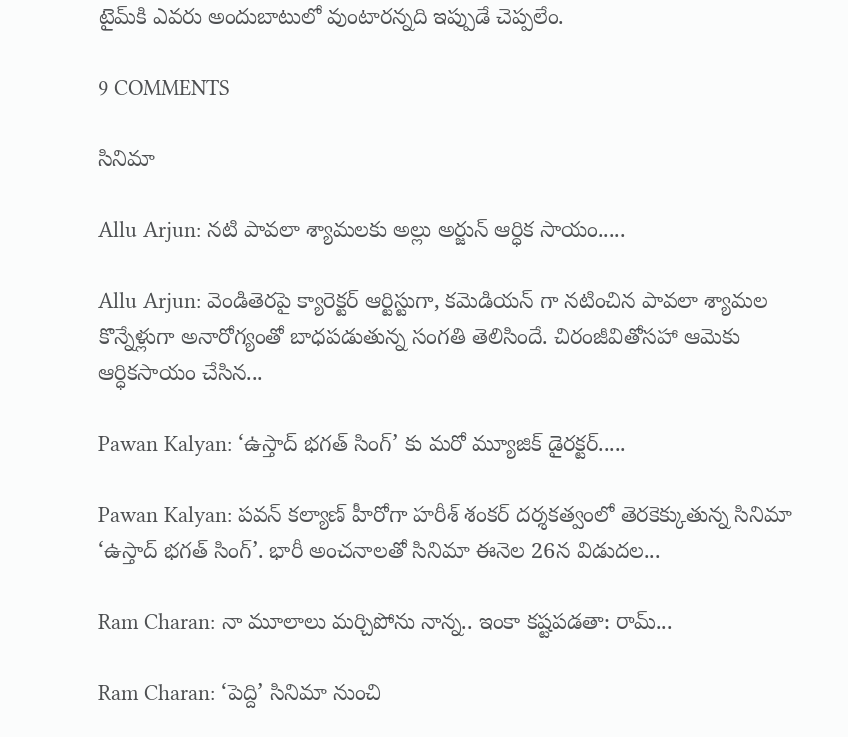టైమ్‌కి ఎవరు అందుబాటులో వుంటారన్నది ఇప్పుడే చెప్పలేం.

9 COMMENTS

సినిమా

Allu Arjun: నటి పావలా శ్యామలకు అల్లు అర్జున్ ఆర్ధిక సాయం.....

Allu Arjun: వెండితెరపై క్యారెక్టర్ ఆర్టిస్టుగా, కమెడియన్ గా నటించిన పావలా శ్యామల కొన్నేళ్లుగా అనారోగ్యంతో బాధపడుతున్న సంగతి తెలిసిందే. చిరంజీవితోసహా ఆమెకు ఆర్ధికసాయం చేసిన...

Pawan Kalyan: ‘ఉస్తాద్ భగత్ సింగ్’ కు మరో మ్యూజిక్ డైరక్టర్.....

Pawan Kalyan: పవన్ కల్యాణ్ హీరోగా హరీశ్ శంకర్ దర్శకత్వంలో తెరకెక్కుతున్న సినిమా ‘ఉస్తాద్ భగత్ సింగ్’. భారీ అంచనాలతో సినిమా ఈనెల 26న విడుదల...

Ram Charan: నా మూలాలు మర్చిపోను నాన్న.. ఇంకా కష్టపడతా: రామ్...

Ram Charan: ‘పెద్ది’ సినిమా నుంచి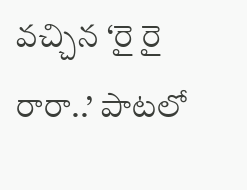వచ్చిన ‘రై రై రారా..’ పాటలో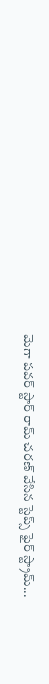మెగా పవర్ స్టార్ రామ్ చరణ్ వేసిన స్టెప్స్ ఫైర్ స్ట్రామ్...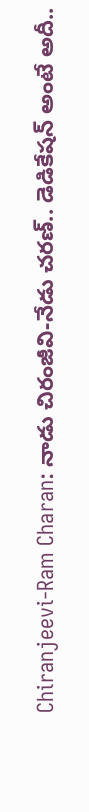Chiranjeevi-Ram Charan: నాడు చిరంజీవి-నేడు చరణ్.. డెడికేషన్ అంటే అదీ..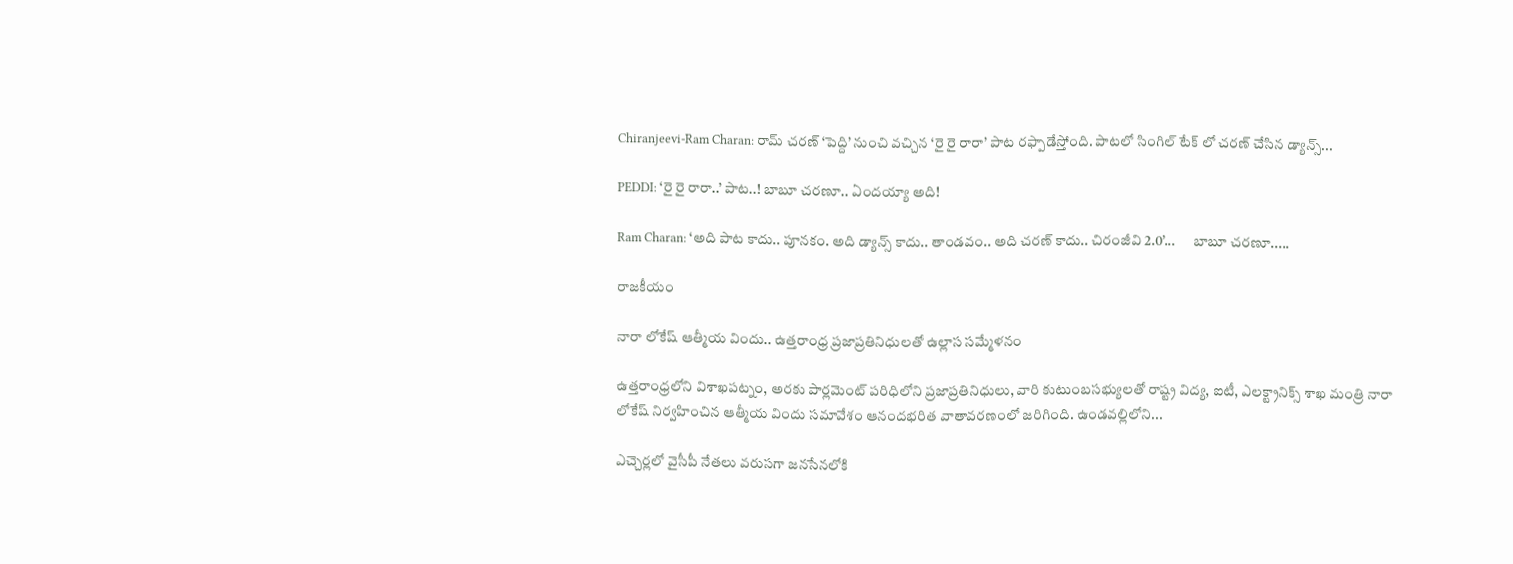Chiranjeevi-Ram Charan: రామ్ చరణ్ ‘పెద్ది’ నుంచి వచ్చిన ‘రై రై రారా’ పాట రఫ్పాడేస్తోంది. పాటలో సింగిల్ టేక్ లో చరణ్ చేసిన డ్యాన్స్...

PEDDI: ‘రై రై రారా..’ పాట..! బాబూ చరణూ.. ఏందయ్యా అది!

Ram Charan: ‘అది పాట కాదు.. పూనకం. అది డ్యాన్స్ కాదు.. తాండవం.. అది చరణ్ కాదు.. చిరంజీవి 2.0’...      బాబూ చరణూ.....

రాజకీయం

నారా లోకేష్ ఆత్మీయ విందు.. ఉత్తరాంధ్ర ప్రజాప్రతినిధులతో ఉల్లాస సమ్మేళనం

ఉత్తరాంధ్రలోని విశాఖపట్నం, అరకు పార్లమెంట్ పరిధిలోని ప్రజాప్రతినిధులు, వారి కుటుంబసభ్యులతో రాష్ట్ర విద్య, ఐటీ, ఎలక్ట్రానిక్స్ శాఖ మంత్రి నారా లోకేష్ నిర్వహించిన ఆత్మీయ విందు సమావేశం ఆనందభరిత వాతావరణంలో జరిగింది. ఉండవల్లిలోని...

ఎచ్చెర్లలో వైసీపీ నేతలు వరుసగా జనసేనలోకి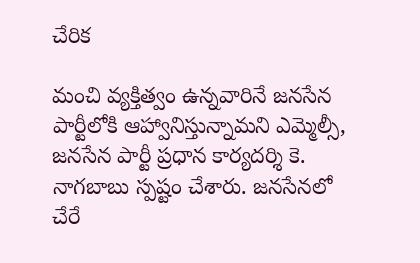చేరిక

మంచి వ్యక్తిత్వం ఉన్నవారినే జనసేన పార్టీలోకి ఆహ్వానిస్తున్నామని ఎమ్మెల్సీ, జనసేన పార్టీ ప్రధాన కార్యదర్శి కె. నాగబాబు స్పష్టం చేశారు. జనసేనలో చేరే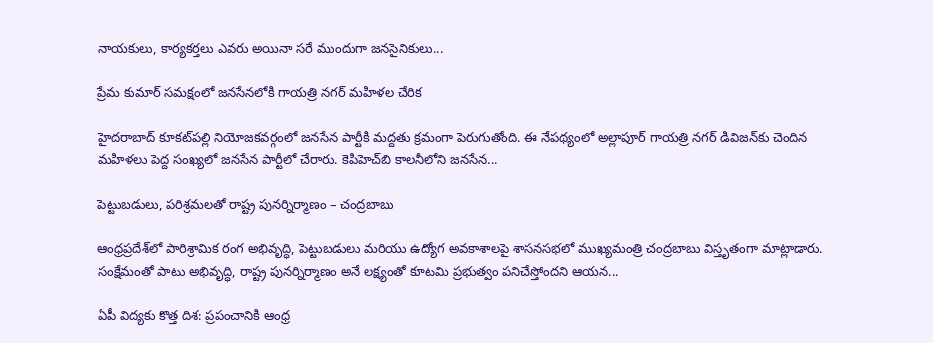నాయకులు, కార్యకర్తలు ఎవరు అయినా సరే ముందుగా జనసైనికులు...

ప్రేమ కుమార్ సమక్షంలో జనసేనలోకి గాయత్రి నగర్ మహిళల చేరిక

హైదరాబాద్ కూకట్‌పల్లి నియోజకవర్గంలో జనసేన పార్టీకి మద్దతు క్రమంగా పెరుగుతోంది. ఈ నేపథ్యంలో అల్లాపూర్ గాయత్రి నగర్ డివిజన్‌కు చెందిన మహిళలు పెద్ద సంఖ్యలో జనసేన పార్టీలో చేరారు. కెపిహెచ్‌బి కాలనీలోని జనసేన...

పెట్టుబడులు, పరిశ్రమలతో రాష్ట్ర పునర్నిర్మాణం – చంద్రబాబు

ఆంధ్రప్రదేశ్‌లో పారిశ్రామిక రంగ అభివృద్ధి, పెట్టుబడులు మరియు ఉద్యోగ అవకాశాలపై శాసనసభలో ముఖ్యమంత్రి చంద్రబాబు విస్తృతంగా మాట్లాడారు. సంక్షేమంతో పాటు అభివృద్ధి, రాష్ట్ర పునర్నిర్మాణం అనే లక్ష్యంతో కూటమి ప్రభుత్వం పనిచేస్తోందని ఆయన...

ఏపీ విద్యకు కొత్త దిశ: ప్రపంచానికి ఆంధ్ర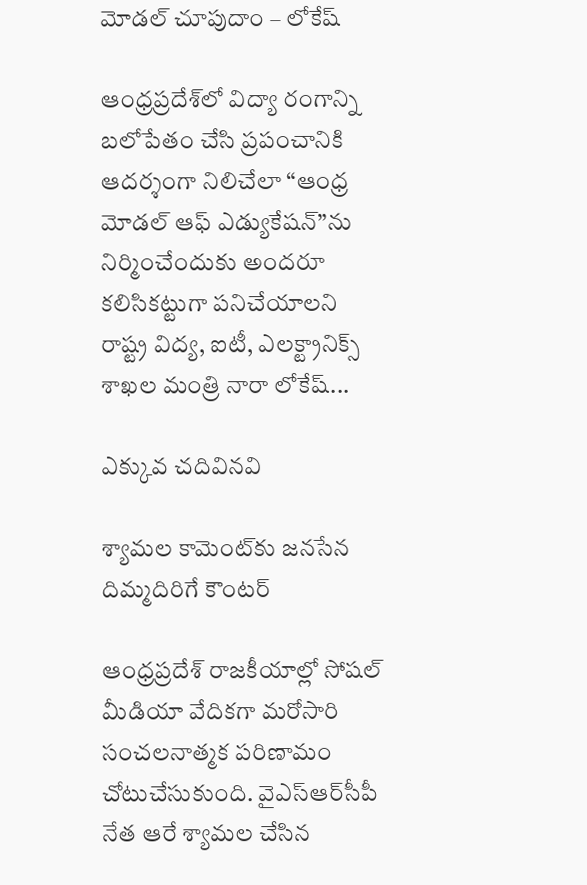మోడల్ చూపుదాం – లోకేష్

ఆంధ్రప్రదేశ్‌లో విద్యా రంగాన్ని బలోపేతం చేసి ప్రపంచానికి ఆదర్శంగా నిలిచేలా “ఆంధ్ర మోడల్ ఆఫ్ ఎడ్యుకేషన్”ను నిర్మించేందుకు అందరూ కలిసికట్టుగా పనిచేయాలని రాష్ట్ర విద్య, ఐటీ, ఎలక్ట్రానిక్స్ శాఖల మంత్రి నారా లోకేష్...

ఎక్కువ చదివినవి

శ్యామల కామెంట్‌కు జనసేన దిమ్మదిరిగే కౌంటర్

ఆంధ్రప్రదేశ్ రాజకీయాల్లో సోషల్ మీడియా వేదికగా మరోసారి సంచలనాత్మక పరిణామం చోటుచేసుకుంది. వైఎస్ఆర్‌సీపీ నేత ఆరే శ్యామల చేసిన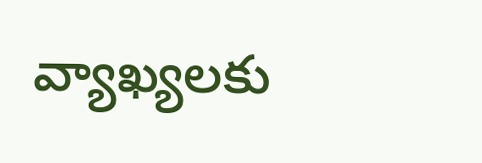వ్యాఖ్యలకు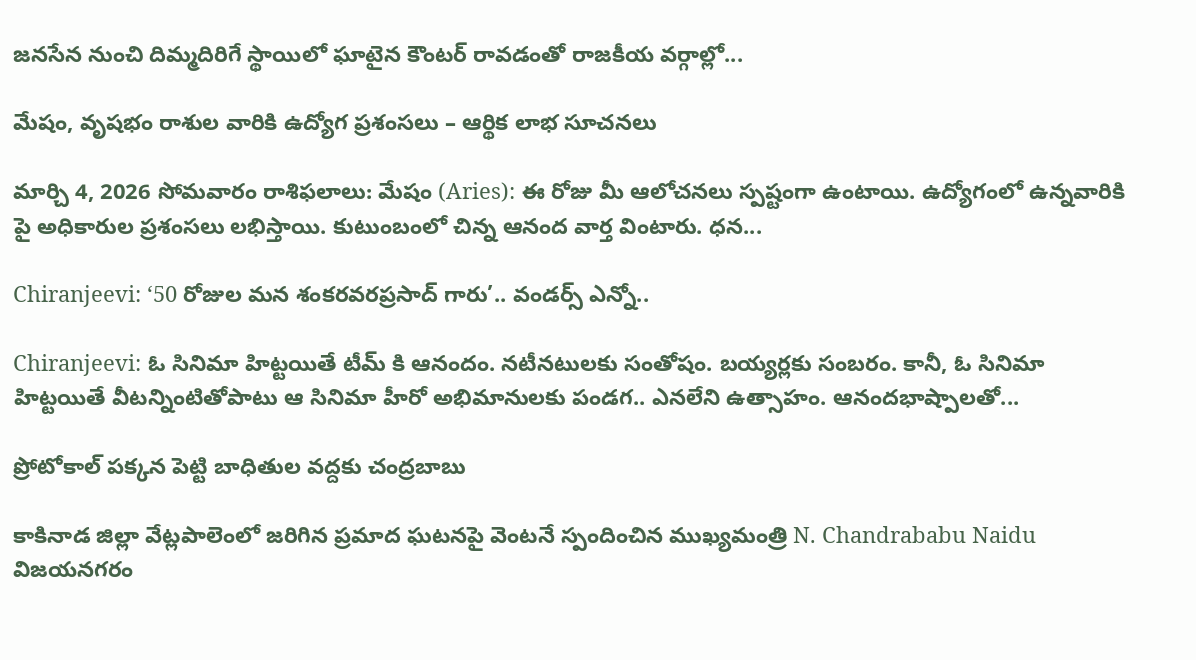జనసేన నుంచి దిమ్మదిరిగే స్థాయిలో ఘాటైన కౌంటర్ రావడంతో రాజకీయ వర్గాల్లో...

మేషం, వృషభం రాశుల వారికి ఉద్యోగ ప్రశంసలు – ఆర్థిక లాభ సూచనలు

మార్చి 4, 2026 సోమవారం రాశిఫలాలు: మేషం (Aries): ఈ రోజు మీ ఆలోచనలు స్పష్టంగా ఉంటాయి. ఉద్యోగంలో ఉన్నవారికి పై అధికారుల ప్రశంసలు లభిస్తాయి. కుటుంబంలో చిన్న ఆనంద వార్త వింటారు. ధన...

Chiranjeevi: ‘50 రోజుల మన శంకరవరప్రసాద్ గారు’.. వండర్స్ ఎన్నో..

Chiranjeevi: ఓ సినిమా హిట్టయితే టీమ్ కి ఆనందం. నటీనటులకు సంతోషం. బయ్యర్లకు సంబరం. కానీ, ఓ సినిమా హిట్టయితే వీటన్నింటితోపాటు ఆ సినిమా హీరో అభిమానులకు పండగ.. ఎనలేని ఉత్సాహం. ఆనందభాష్పాలతో...

ప్రోటోకాల్ పక్కన పెట్టి బాధితుల వద్దకు చంద్రబాబు

కాకినాడ జిల్లా వేట్లపాలెంలో జరిగిన ప్రమాద ఘటనపై వెంటనే స్పందించిన ముఖ్యమంత్రి N. Chandrababu Naidu విజయనగరం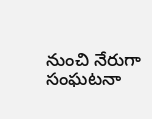నుంచి నేరుగా సంఘటనా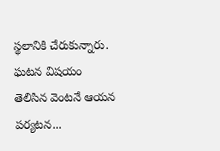స్థలానికి చేరుకున్నారు. ఘటన విషయం తెలిసిన వెంటనే ఆయన పర్యటన...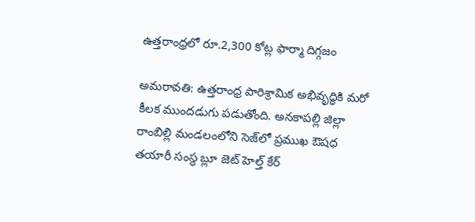ఉత్తరాంధ్రలో రూ.2,300 కోట్ల ఫార్మా దిగ్గజం

అమరావతి: ఉత్తరాంధ్ర పారిశ్రామిక అభివృద్ధికి మరో కీలక ముందడుగు పడుతోంది. అనకాపల్లి జిల్లా రాంబిల్లి మండలంలోని సెజ్‌లో ప్రముఖ ఔషధ తయారీ సంస్థ బ్లూ జెట్ హెల్త్ కేర్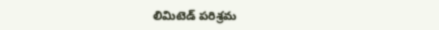లిమిటెడ్ పరిశ్రమ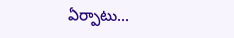ఏర్పాటు...